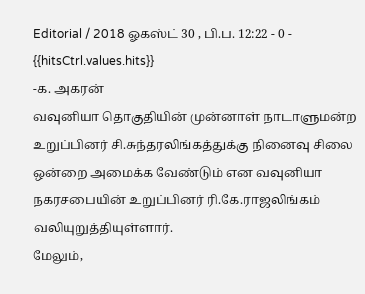Editorial / 2018 ஓகஸ்ட் 30 , பி.ப. 12:22 - 0 - {{hitsCtrl.values.hits}}
-க. அகரன்
வவுனியா தொகுதியின் முன்னாள் நாடாளுமன்ற உறுப்பினர் சி.சுந்தரலிங்கத்துக்கு நினைவு சிலை ஒன்றை அமைக்க வேண்டும் என வவுனியா நகரசபையின் உறுப்பினர் ரி.கே.ராஜலிங்கம் வலியுறுத்தியுள்ளார்.
மேலும்,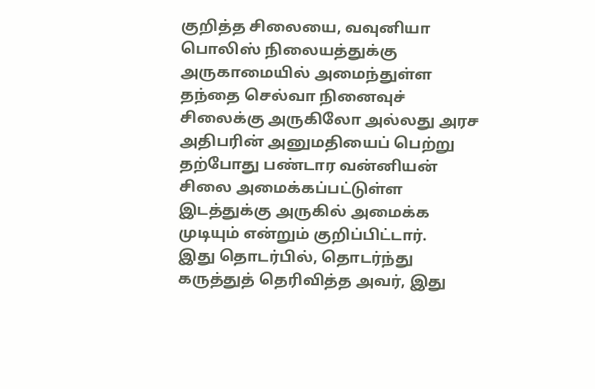குறித்த சிலையை, வவுனியா பொலிஸ் நிலையத்துக்கு அருகாமையில் அமைந்துள்ள தந்தை செல்வா நினைவுச் சிலைக்கு அருகிலோ அல்லது அரச அதிபரின் அனுமதியைப் பெற்று தற்போது பண்டார வன்னியன் சிலை அமைக்கப்பட்டுள்ள இடத்துக்கு அருகில் அமைக்க முடியும் என்றும் குறிப்பிட்டார்.
இது தொடர்பில், தொடர்ந்து கருத்துத் தெரிவித்த அவர், இது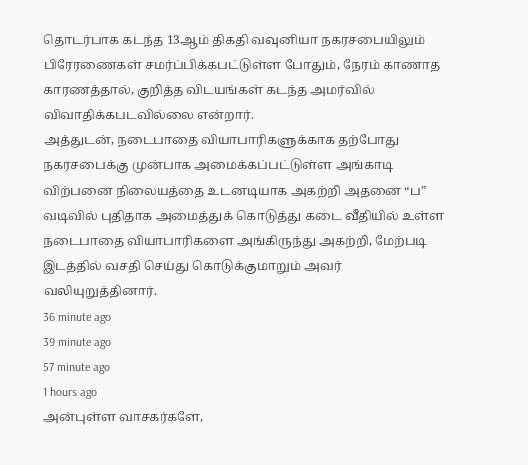தொடர்பாக கடந்த 13ஆம் திகதி வவுனியா நகரசபையிலும் பிரேரணைகள் சமர்ப்பிக்கபட்டுள்ள போதும், நேரம் காணாத காரணத்தால், குறித்த விடயங்கள் கடந்த அமர்வில் விவாதிக்கபடவில்லை என்றார்.
அத்துடன், நடைபாதை வியாபாரிகளுக்காக தற்போது நகரசபைக்கு முன்பாக அமைக்கப்பட்டுள்ள அங்காடி விற்பனை நிலையத்தை உடனடியாக அகற்றி அதனை “ப” வடிவில் புதிதாக அமைத்துக் கொடுத்து கடை வீதியில் உள்ள நடைபாதை வியாபாரிகளை அங்கிருந்து அகற்றி, மேற்படி இடத்தில் வசதி செய்து கொடுக்குமாறும் அவர் வலியுறுத்தினார்.
36 minute ago
39 minute ago
57 minute ago
1 hours ago
அன்புள்ள வாசகர்களே,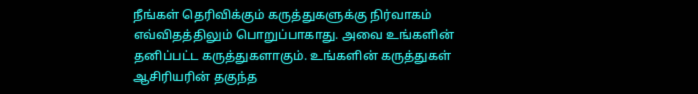நீங்கள் தெரிவிக்கும் கருத்துகளுக்கு நிர்வாகம் எவ்விதத்திலும் பொறுப்பாகாது. அவை உங்களின் தனிப்பட்ட கருத்துகளாகும். உங்களின் கருத்துகள் ஆசிரியரின் தகுந்த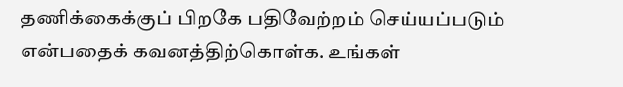தணிக்கைக்குப் பிறகே பதிவேற்றம் செய்யப்படும் என்பதைக் கவனத்திற்கொள்க. உங்கள்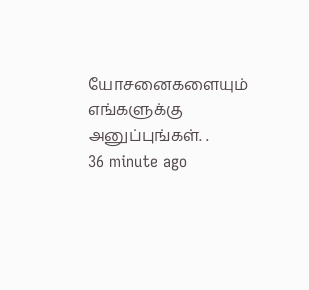யோசனைகளையும் எங்களுக்கு அனுப்புங்கள். .
36 minute ago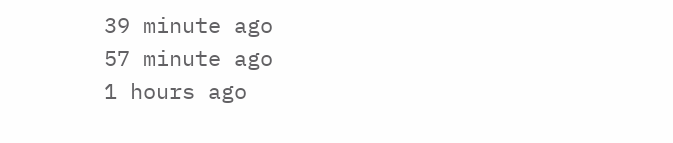39 minute ago
57 minute ago
1 hours ago